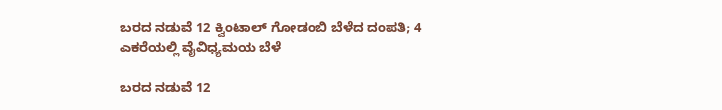ಬರದ ನಡುವೆ 12 ಕ್ವಿಂಟಾಲ್‌ ಗೋಡಂಬಿ ಬೆಳೆದ ದಂಪತಿ; 4 ಎಕರೆಯಲ್ಲಿ ವೈವಿಧ್ಯಮಯ ಬೆಳೆ

ಬರದ ನಡುವೆ 12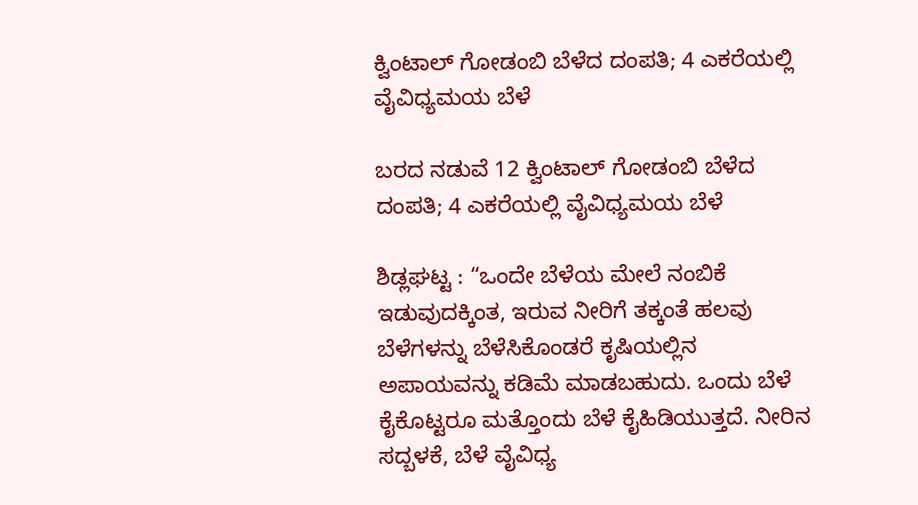ಕ್ವಿಂಟಾಲ್‌ ಗೋಡಂಬಿ ಬೆಳೆದ ದಂಪತಿ; 4 ಎಕರೆಯಲ್ಲಿ ವೈವಿಧ್ಯಮಯ ಬೆಳೆ

ಬರದ ನಡುವೆ 12 ಕ್ವಿಂಟಾಲ್‌ ಗೋಡಂಬಿ ಬೆಳೆದ ದಂಪತಿ; 4 ಎಕರೆಯಲ್ಲಿ ವೈವಿಧ್ಯಮಯ ಬೆಳೆ

ಶಿಡ್ಲಘಟ್ಟ : “ಒಂದೇ ಬೆಳೆಯ ಮೇಲೆ ನಂಬಿಕೆ ಇಡುವುದಕ್ಕಿಂತ, ಇರುವ ನೀರಿಗೆ ತಕ್ಕಂತೆ ಹಲವು ಬೆಳೆಗಳನ್ನು ಬೆಳೆಸಿಕೊಂಡರೆ ಕೃಷಿಯಲ್ಲಿನ ಅಪಾಯವನ್ನು ಕಡಿಮೆ ಮಾಡಬಹುದು. ಒಂದು ಬೆಳೆ ಕೈಕೊಟ್ಟರೂ ಮತ್ತೊಂದು ಬೆಳೆ ಕೈಹಿಡಿಯುತ್ತದೆ. ನೀರಿನ ಸದ್ಬಳಕೆ, ಬೆಳೆ ವೈವಿಧ್ಯ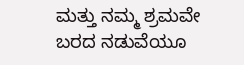ಮತ್ತು ನಮ್ಮ ಶ್ರಮವೇ ಬರದ ನಡುವೆಯೂ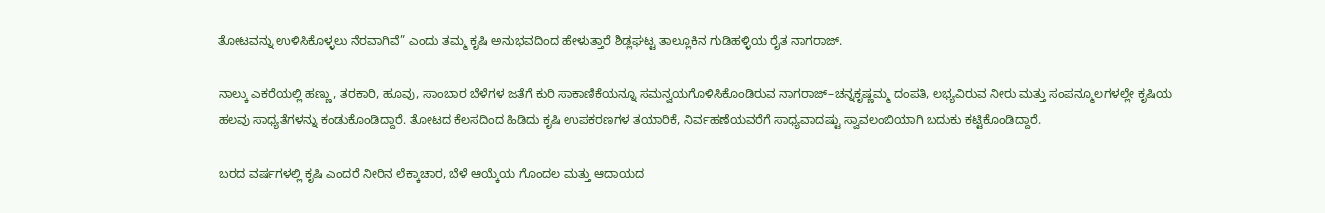ತೋಟವನ್ನು ಉಳಿಸಿಕೊಳ್ಳಲು ನೆರವಾಗಿವೆ” ಎಂದು ತಮ್ಮ ಕೃಷಿ ಅನುಭವದಿಂದ ಹೇಳುತ್ತಾರೆ ಶಿಡ್ಲಘಟ್ಟ ತಾಲ್ಲೂಕಿನ ಗುಡಿಹಳ್ಳಿಯ ರೈತ ನಾಗರಾಜ್.

ನಾಲ್ಕು ಎಕರೆಯಲ್ಲಿ ಹಣ್ಣು, ತರಕಾರಿ, ಹೂವು, ಸಾಂಬಾರ ಬೆಳೆಗಳ ಜತೆಗೆ ಕುರಿ ಸಾಕಾಣಿಕೆಯನ್ನೂ ಸಮನ್ವಯಗೊಳಿಸಿಕೊಂಡಿರುವ ನಾಗರಾಜ್‌–ಚನ್ನಕೃಷ್ಣಮ್ಮ ದಂಪತಿ, ಲಭ್ಯವಿರುವ ನೀರು ಮತ್ತು ಸಂಪನ್ಮೂಲಗಳಲ್ಲೇ ಕೃಷಿಯ ಹಲವು ಸಾಧ್ಯತೆಗಳನ್ನು ಕಂಡುಕೊಂಡಿದ್ದಾರೆ. ತೋಟದ ಕೆಲಸದಿಂದ ಹಿಡಿದು ಕೃಷಿ ಉಪಕರಣಗಳ ತಯಾರಿಕೆ, ನಿರ್ವಹಣೆಯವರೆಗೆ ಸಾಧ್ಯವಾದಷ್ಟು ಸ್ವಾವಲಂಬಿಯಾಗಿ ಬದುಕು ಕಟ್ಟಿಕೊಂಡಿದ್ದಾರೆ.

ಬರದ ವರ್ಷಗಳಲ್ಲಿ ಕೃಷಿ ಎಂದರೆ ನೀರಿನ ಲೆಕ್ಕಾಚಾರ, ಬೆಳೆ ಆಯ್ಕೆಯ ಗೊಂದಲ ಮತ್ತು ಆದಾಯದ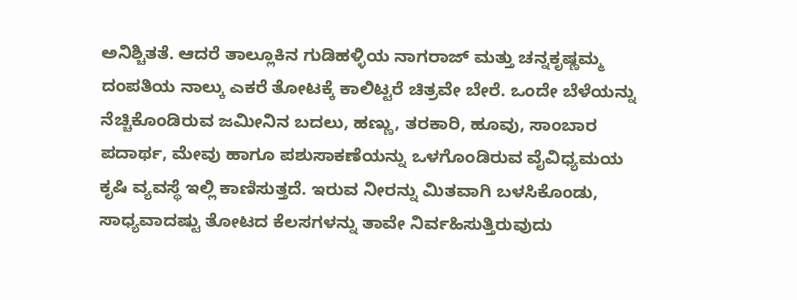ಅನಿಶ್ಚಿತತೆ. ಆದರೆ ತಾಲ್ಲೂಕಿನ ಗುಡಿಹಳ್ಳಿಯ ನಾಗರಾಜ್‌ ಮತ್ತು ಚನ್ನಕೃಷ್ಣಮ್ಮ ದಂಪತಿಯ ನಾಲ್ಕು ಎಕರೆ ತೋಟಕ್ಕೆ ಕಾಲಿಟ್ಟರೆ ಚಿತ್ರವೇ ಬೇರೆ. ಒಂದೇ ಬೆಳೆಯನ್ನು ನೆಚ್ಚಿಕೊಂಡಿರುವ ಜಮೀನಿನ ಬದಲು, ಹಣ್ಣು, ತರಕಾರಿ, ಹೂವು, ಸಾಂಬಾರ ಪದಾರ್ಥ, ಮೇವು ಹಾಗೂ ಪಶುಸಾಕಣೆಯನ್ನು ಒಳಗೊಂಡಿರುವ ವೈವಿಧ್ಯಮಯ ಕೃಷಿ ವ್ಯವಸ್ಥೆ ಇಲ್ಲಿ ಕಾಣಿಸುತ್ತದೆ. ಇರುವ ನೀರನ್ನು ಮಿತವಾಗಿ ಬಳಸಿಕೊಂಡು, ಸಾಧ್ಯವಾದಷ್ಟು ತೋಟದ ಕೆಲಸಗಳನ್ನು ತಾವೇ ನಿರ್ವಹಿಸುತ್ತಿರುವುದು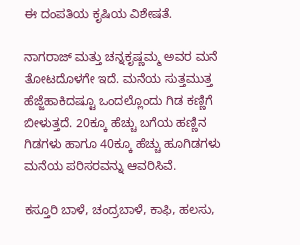ಈ ದಂಪತಿಯ ಕೃಷಿಯ ವಿಶೇಷತೆ.

ನಾಗರಾಜ್‌ ಮತ್ತು ಚನ್ನಕೃಷ್ಣಮ್ಮ ಅವರ ಮನೆ ತೋಟದೊಳಗೇ ಇದೆ. ಮನೆಯ ಸುತ್ತಮುತ್ತ ಹೆಜ್ಜೆಹಾಕಿದಷ್ಟೂ ಒಂದಲ್ಲೊಂದು ಗಿಡ ಕಣ್ಣಿಗೆ ಬೀಳುತ್ತದೆ. 20ಕ್ಕೂ ಹೆಚ್ಚು ಬಗೆಯ ಹಣ್ಣಿನ ಗಿಡಗಳು ಹಾಗೂ 40ಕ್ಕೂ ಹೆಚ್ಚು ಹೂಗಿಡಗಳು ಮನೆಯ ಪರಿಸರವನ್ನು ಆವರಿಸಿವೆ.

ಕಸ್ತೂರಿ ಬಾಳೆ, ಚಂದ್ರಬಾಳೆ, ಕಾಫಿ, ಹಲಸು,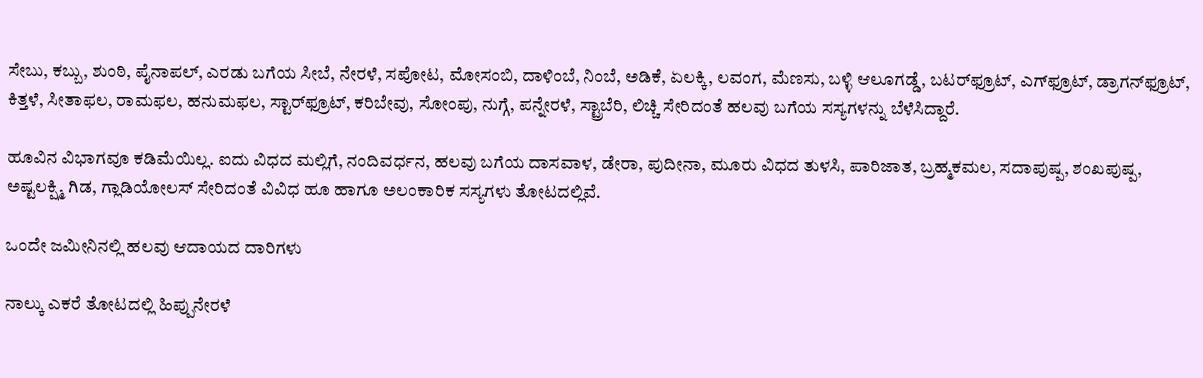ಸೇಬು, ಕಬ್ಬು, ಶುಂಠಿ, ಪೈನಾಪಲ್‌, ಎರಡು ಬಗೆಯ ಸೀಬೆ, ನೇರಳೆ, ಸಪೋಟ, ಮೋಸಂಬಿ, ದಾಳಿಂಬೆ, ನಿಂಬೆ, ಅಡಿಕೆ, ಏಲಕ್ಕಿ, ಲವಂಗ, ಮೆಣಸು, ಬಳ್ಳಿ ಆಲೂಗಡ್ಡೆ, ಬಟರ್‌ಫ್ರೂಟ್‌, ಎಗ್‌ಫ್ರೂಟ್‌, ಡ್ರಾಗನ್‌ಫ್ರೂಟ್‌, ಕಿತ್ತಳೆ, ಸೀತಾಫಲ, ರಾಮಫಲ, ಹನುಮಫಲ, ಸ್ಟಾರ್‌ಫ್ರೂಟ್‌, ಕರಿಬೇವು, ಸೋಂಪು, ನುಗ್ಗೆ, ಪನ್ನೇರಳೆ, ಸ್ಟ್ರಾಬೆರಿ, ಲಿಚ್ಚಿ ಸೇರಿದಂತೆ ಹಲವು ಬಗೆಯ ಸಸ್ಯಗಳನ್ನು ಬೆಳೆಸಿದ್ದಾರೆ.

ಹೂವಿನ ವಿಭಾಗವೂ ಕಡಿಮೆಯಿಲ್ಲ. ಐದು ವಿಧದ ಮಲ್ಲಿಗೆ, ನಂದಿವರ್ಧನ, ಹಲವು ಬಗೆಯ ದಾಸವಾಳ, ಡೇರಾ, ಪುದೀನಾ, ಮೂರು ವಿಧದ ತುಳಸಿ, ಪಾರಿಜಾತ, ಬ್ರಹ್ಮಕಮಲ, ಸದಾಪುಷ್ಪ, ಶಂಖಪುಷ್ಪ, ಅಷ್ಟಲಕ್ಷ್ಮಿ ಗಿಡ, ಗ್ಲಾಡಿಯೋಲಸ್‌ ಸೇರಿದಂತೆ ವಿವಿಧ ಹೂ ಹಾಗೂ ಅಲಂಕಾರಿಕ ಸಸ್ಯಗಳು ತೋಟದಲ್ಲಿವೆ.

ಒಂದೇ ಜಮೀನಿನಲ್ಲಿ ಹಲವು ಆದಾಯದ ದಾರಿಗಳು

ನಾಲ್ಕು ಎಕರೆ ತೋಟದಲ್ಲಿ ಹಿಪ್ಪುನೇರಳೆ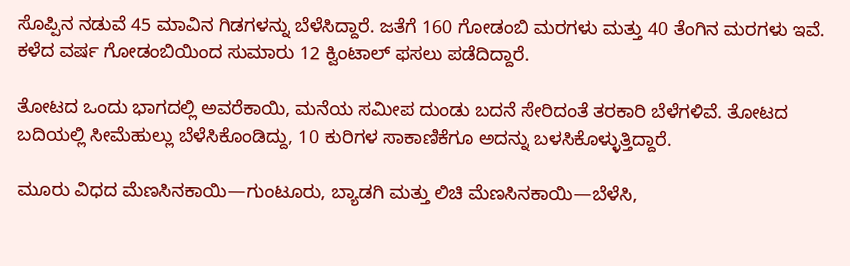ಸೊಪ್ಪಿನ ನಡುವೆ 45 ಮಾವಿನ ಗಿಡಗಳನ್ನು ಬೆಳೆಸಿದ್ದಾರೆ. ಜತೆಗೆ 160 ಗೋಡಂಬಿ ಮರಗಳು ಮತ್ತು 40 ತೆಂಗಿನ ಮರಗಳು ಇವೆ. ಕಳೆದ ವರ್ಷ ಗೋಡಂಬಿಯಿಂದ ಸುಮಾರು 12 ಕ್ವಿಂಟಾಲ್‌ ಫಸಲು ಪಡೆದಿದ್ದಾರೆ.

ತೋಟದ ಒಂದು ಭಾಗದಲ್ಲಿ ಅವರೆಕಾಯಿ, ಮನೆಯ ಸಮೀಪ ದುಂಡು ಬದನೆ ಸೇರಿದಂತೆ ತರಕಾರಿ ಬೆಳೆಗಳಿವೆ. ತೋಟದ ಬದಿಯಲ್ಲಿ ಸೀಮೆಹುಲ್ಲು ಬೆಳೆಸಿಕೊಂಡಿದ್ದು, 10 ಕುರಿಗಳ ಸಾಕಾಣಿಕೆಗೂ ಅದನ್ನು ಬಳಸಿಕೊಳ್ಳುತ್ತಿದ್ದಾರೆ.

ಮೂರು ವಿಧದ ಮೆಣಸಿನಕಾಯಿ—ಗುಂಟೂರು, ಬ್ಯಾಡಗಿ ಮತ್ತು ಲಿಚಿ ಮೆಣಸಿನಕಾಯಿ—ಬೆಳೆಸಿ,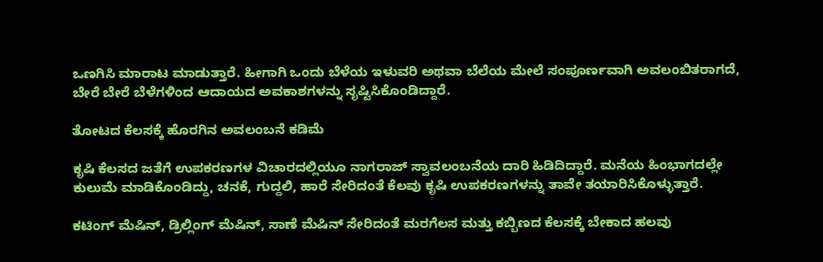ಒಣಗಿಸಿ ಮಾರಾಟ ಮಾಡುತ್ತಾರೆ. ಹೀಗಾಗಿ ಒಂದು ಬೆಳೆಯ ಇಳುವರಿ ಅಥವಾ ಬೆಲೆಯ ಮೇಲೆ ಸಂಪೂರ್ಣವಾಗಿ ಅವಲಂಬಿತರಾಗದೆ, ಬೇರೆ ಬೇರೆ ಬೆಳೆಗಳಿಂದ ಆದಾಯದ ಅವಕಾಶಗಳನ್ನು ಸೃಷ್ಟಿಸಿಕೊಂಡಿದ್ದಾರೆ.

ತೋಟದ ಕೆಲಸಕ್ಕೆ ಹೊರಗಿನ ಅವಲಂಬನೆ ಕಡಿಮೆ

ಕೃಷಿ ಕೆಲಸದ ಜತೆಗೆ ಉಪಕರಣಗಳ ವಿಚಾರದಲ್ಲಿಯೂ ನಾಗರಾಜ್‌ ಸ್ವಾವಲಂಬನೆಯ ದಾರಿ ಹಿಡಿದಿದ್ದಾರೆ. ಮನೆಯ ಹಿಂಭಾಗದಲ್ಲೇ ಕುಲುಮೆ ಮಾಡಿಕೊಂಡಿದ್ದು, ಚನಕೆ, ಗುದ್ದಲಿ, ಹಾರೆ ಸೇರಿದಂತೆ ಕೆಲವು ಕೃಷಿ ಉಪಕರಣಗಳನ್ನು ತಾವೇ ತಯಾರಿಸಿಕೊಳ್ಳುತ್ತಾರೆ.

ಕಟಿಂಗ್‌ ಮೆಷಿನ್‌, ಡ್ರಿಲ್ಲಿಂಗ್‌ ಮೆಷಿನ್‌, ಸಾಣೆ ಮೆಷಿನ್‌ ಸೇರಿದಂತೆ ಮರಗೆಲಸ ಮತ್ತು ಕಬ್ಬಿಣದ ಕೆಲಸಕ್ಕೆ ಬೇಕಾದ ಹಲವು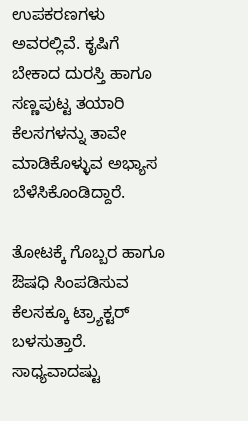ಉಪಕರಣಗಳು ಅವರಲ್ಲಿವೆ. ಕೃಷಿಗೆ ಬೇಕಾದ ದುರಸ್ತಿ ಹಾಗೂ ಸಣ್ಣಪುಟ್ಟ ತಯಾರಿ ಕೆಲಸಗಳನ್ನು ತಾವೇ ಮಾಡಿಕೊಳ್ಳುವ ಅಭ್ಯಾಸ ಬೆಳೆಸಿಕೊಂಡಿದ್ದಾರೆ.

ತೋಟಕ್ಕೆ ಗೊಬ್ಬರ ಹಾಗೂ ಔಷಧಿ ಸಿಂಪಡಿಸುವ ಕೆಲಸಕ್ಕೂ ಟ್ರ್ಯಾಕ್ಟರ್‌ ಬಳಸುತ್ತಾರೆ. ಸಾಧ್ಯವಾದಷ್ಟು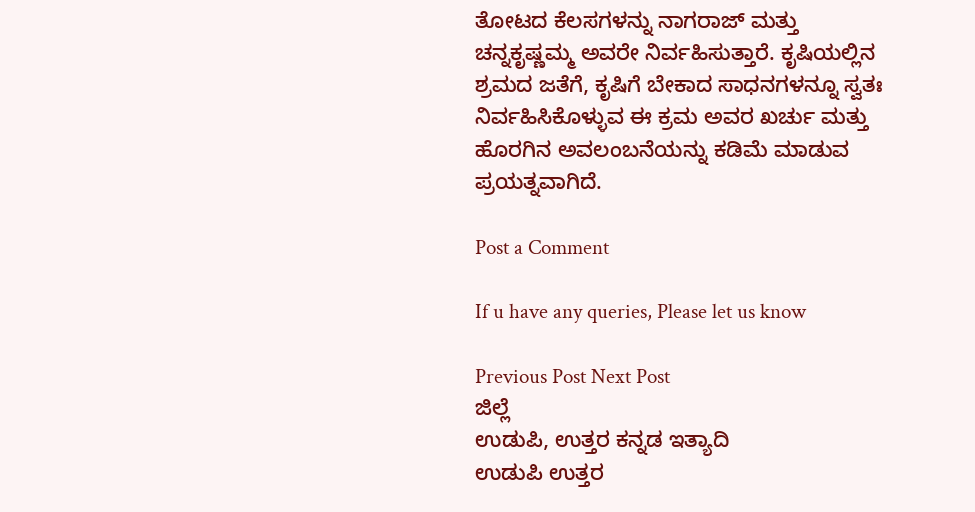ತೋಟದ ಕೆಲಸಗಳನ್ನು ನಾಗರಾಜ್‌ ಮತ್ತು ಚನ್ನಕೃಷ್ಣಮ್ಮ ಅವರೇ ನಿರ್ವಹಿಸುತ್ತಾರೆ. ಕೃಷಿಯಲ್ಲಿನ ಶ್ರಮದ ಜತೆಗೆ, ಕೃಷಿಗೆ ಬೇಕಾದ ಸಾಧನಗಳನ್ನೂ ಸ್ವತಃ ನಿರ್ವಹಿಸಿಕೊಳ್ಳುವ ಈ ಕ್ರಮ ಅವರ ಖರ್ಚು ಮತ್ತು ಹೊರಗಿನ ಅವಲಂಬನೆಯನ್ನು ಕಡಿಮೆ ಮಾಡುವ ಪ್ರಯತ್ನವಾಗಿದೆ.

Post a Comment

If u have any queries, Please let us know

Previous Post Next Post
ಜಿಲ್ಲೆ
ಉಡುಪಿ, ಉತ್ತರ ಕನ್ನಡ ಇತ್ಯಾದಿ
ಉಡುಪಿ ಉತ್ತರ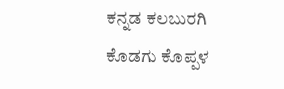ಕನ್ನಡ ಕಲಬುರಗಿ ಕೊಡಗು ಕೊಪ್ಪಳ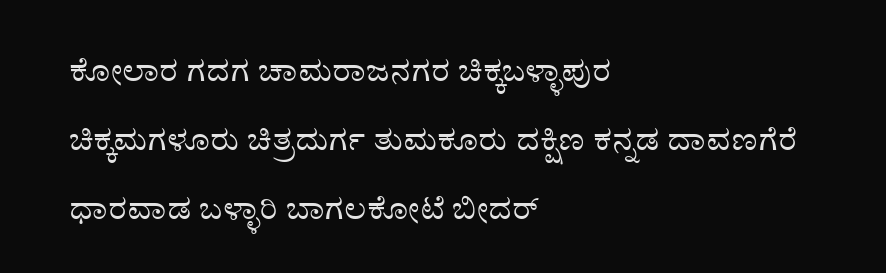ಕೋಲಾರ ಗದಗ ಚಾಮರಾಜನಗರ ಚಿಕ್ಕಬಳ್ಳಾಪುರ
ಚಿಕ್ಕಮಗಳೂರು ಚಿತ್ರದುರ್ಗ ತುಮಕೂರು ದಕ್ಷಿಣ ಕನ್ನಡ ದಾವಣಗೆರೆ ಧಾರವಾಡ ಬಳ್ಳಾರಿ ಬಾಗಲಕೋಟೆ ಬೀದರ್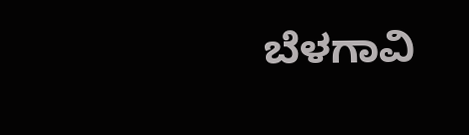ಬೆಳಗಾವಿ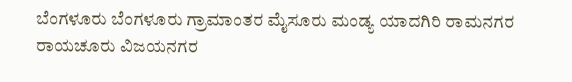ಬೆಂಗಳೂರು ಬೆಂಗಳೂರು ಗ್ರಾಮಾಂತರ ಮೈಸೂರು ಮಂಡ್ಯ ಯಾದಗಿರಿ ರಾಮನಗರ ರಾಯಚೂರು ವಿಜಯನಗರ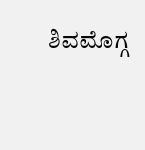ಶಿವಮೊಗ್ಗ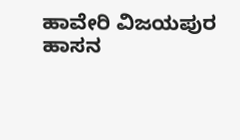ಹಾವೇರಿ ವಿಜಯಪುರ ಹಾಸನ